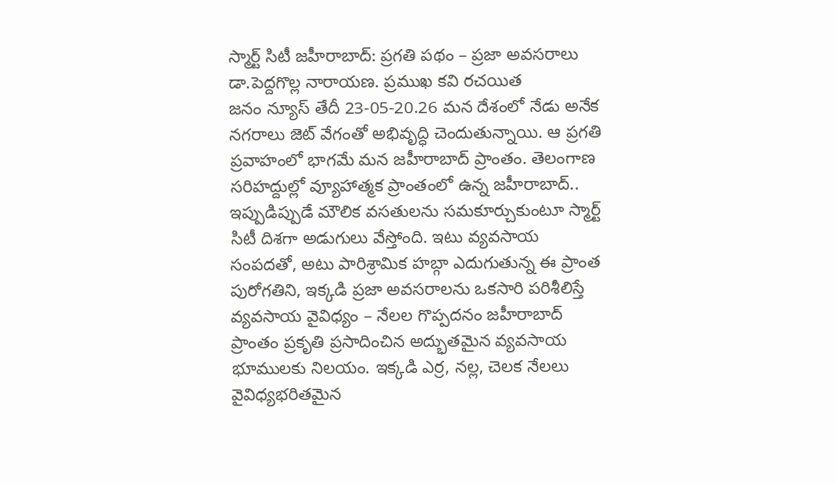స్మార్ట్ సిటీ జహీరాబాద్: ప్రగతి పథం – ప్రజా అవసరాలు
డా.పెద్దగొల్ల నారాయణ. ప్రముఖ కవి రచయిత
జనం న్యూస్ తేదీ 23-05-20.26 మన దేశంలో నేడు అనేక నగరాలు జెట్ వేగంతో అభివృద్ధి చెందుతున్నాయి. ఆ ప్రగతి ప్రవాహంలో భాగమే మన జహీరాబాద్ ప్రాంతం. తెలంగాణ సరిహద్దుల్లో వ్యూహాత్మక ప్రాంతంలో ఉన్న జహీరాబాద్.. ఇప్పుడిప్పుడే మౌలిక వసతులను సమకూర్చుకుంటూ స్మార్ట్ సిటీ దిశగా అడుగులు వేస్తోంది. ఇటు వ్యవసాయ సంపదతో, అటు పారిశ్రామిక హబ్గా ఎదుగుతున్న ఈ ప్రాంత పురోగతిని, ఇక్కడి ప్రజా అవసరాలను ఒకసారి పరిశీలిస్తే వ్యవసాయ వైవిధ్యం – నేలల గొప్పదనం జహీరాబాద్ ప్రాంతం ప్రకృతి ప్రసాదించిన అద్భుతమైన వ్యవసాయ భూములకు నిలయం. ఇక్కడి ఎర్ర, నల్ల, చెలక నేలలు వైవిధ్యభరితమైన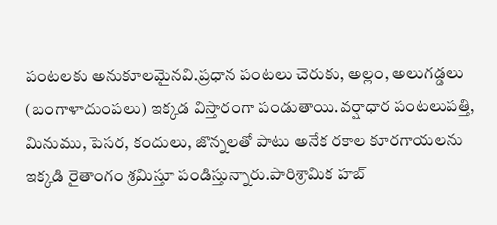పంటలకు అనుకూలమైనవి.ప్రధాన పంటలు చెరుకు, అల్లం, అలుగడ్డలు (బంగాళాదుంపలు) ఇక్కడ విస్తారంగా పండుతాయి.వర్షాధార పంటలుపత్తి, మినుము, పెసర, కందులు, జొన్నలతో పాటు అనేక రకాల కూరగాయలను ఇక్కడి రైతాంగం శ్రమిస్తూ పండిస్తున్నారు.పారిశ్రామిక హబ్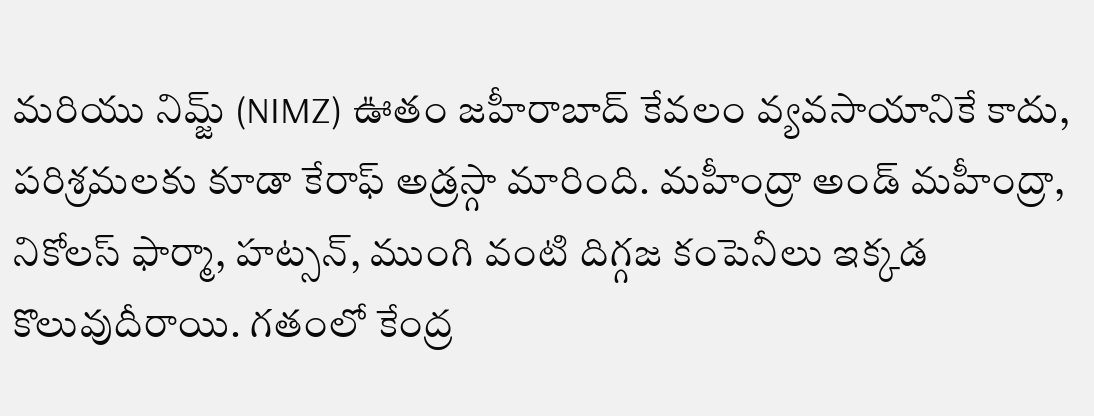మరియు నిమ్జ్ (NIMZ) ఊతం జహీరాబాద్ కేవలం వ్యవసాయానికే కాదు, పరిశ్రమలకు కూడా కేరాఫ్ అడ్రస్గా మారింది. మహీంద్రా అండ్ మహీంద్రా, నికోలస్ ఫార్మా, హట్సన్, ముంగి వంటి దిగ్గజ కంపెనీలు ఇక్కడ కొలువుదీరాయి. గతంలో కేంద్ర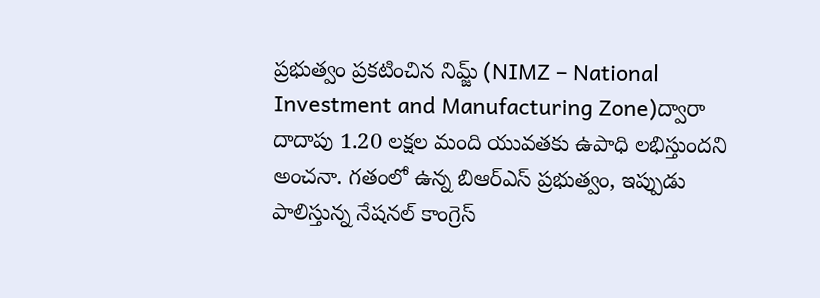ప్రభుత్వం ప్రకటించిన నిమ్జ్ (NIMZ – National Investment and Manufacturing Zone)ద్వారా దాదాపు 1.20 లక్షల మంది యువతకు ఉపాధి లభిస్తుందని అంచనా. గతంలో ఉన్న బిఆర్ఎస్ ప్రభుత్వం, ఇప్పుడు పాలిస్తున్న నేషనల్ కాంగ్రెస్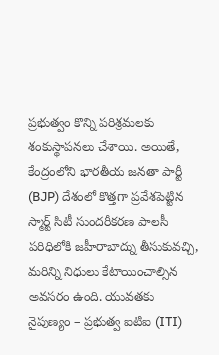ప్రభుత్వం కొన్ని పరిశ్రమలకు శంకుస్థాపనలు చేశాయి. అయితే, కేంద్రంలోని భారతీయ జనతా పార్టీ (BJP) దేశంలో కొత్తగా ప్రవేశపెట్టిన స్మార్ట్ సిటీ సుందరీకరణ పాలసీ పరిధిలోకి జహీరాబాద్ను తీసుకువచ్చి, మరిన్ని నిధులు కేటాయించాల్సిన అవసరం ఉంది. యువతకు నైపుణ్యం – ప్రభుత్వ ఐటిఐ (ITI)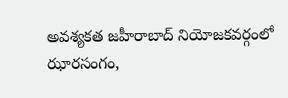అవశ్యకత జహీరాబాద్ నియోజకవర్గంలో ఝారసంగం,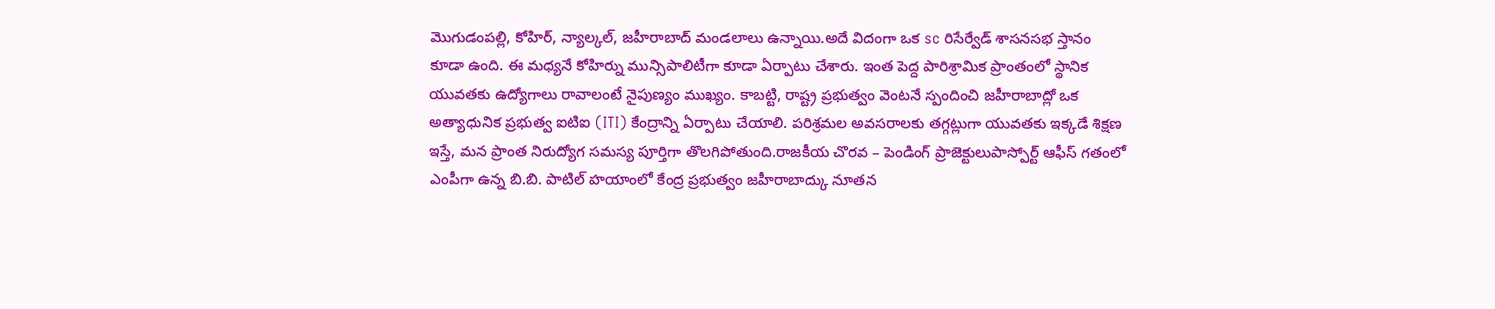మొగుడంపల్లి, కోహిర్, న్యాల్కల్, జహీరాబాద్ మండలాలు ఉన్నాయి.అదే విదంగా ఒక sc రిసేర్వేడ్ శాసనసభ స్తానం కూడా ఉంది. ఈ మధ్యనే కోహిర్ను మున్సిపాలిటీగా కూడా ఏర్పాటు చేశారు. ఇంత పెద్ద పారిశ్రామిక ప్రాంతంలో స్థానిక యువతకు ఉద్యోగాలు రావాలంటే నైపుణ్యం ముఖ్యం. కాబట్టి, రాష్ట్ర ప్రభుత్వం వెంటనే స్పందించి జహీరాబాద్లో ఒక అత్యాధునిక ప్రభుత్వ ఐటిఐ (ITI) కేంద్రాన్ని ఏర్పాటు చేయాలి. పరిశ్రమల అవసరాలకు తగ్గట్లుగా యువతకు ఇక్కడే శిక్షణ ఇస్తే, మన ప్రాంత నిరుద్యోగ సమస్య పూర్తిగా తొలగిపోతుంది.రాజకీయ చొరవ – పెండింగ్ ప్రాజెక్టులుపాస్పోర్ట్ ఆఫీస్ గతంలో ఎంపీగా ఉన్న బి.బి. పాటిల్ హయాంలో కేంద్ర ప్రభుత్వం జహీరాబాద్కు నూతన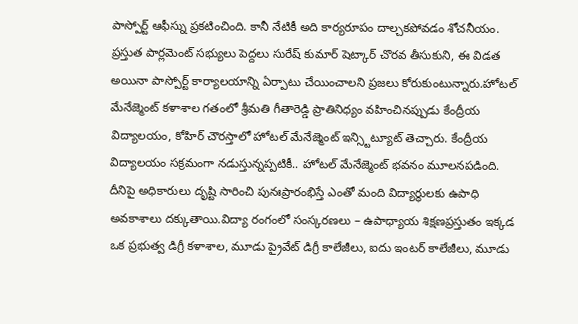పాస్పోర్ట్ ఆఫీస్ను ప్రకటించింది. కానీ నేటికీ అది కార్యరూపం దాల్చకపోవడం శోచనీయం. ప్రస్తుత పార్లమెంట్ సభ్యులు పెద్దలు సురేష్ కుమార్ షెట్కార్ చొరవ తీసుకుని, ఈ విడత అయినా పాస్పోర్ట్ కార్యాలయాన్ని ఏర్పాటు చేయించాలని ప్రజలు కోరుకుంటున్నారు.హోటల్ మేనేజ్మెంట్ కళాశాల గతంలో శ్రీమతి గీతారెడ్డి ప్రాతినిధ్యం వహించినప్పుడు కేంద్రీయ విద్యాలయం, కోహిర్ చౌరస్తాలో హోటల్ మేనేజ్మెంట్ ఇన్స్టిట్యూట్ తెచ్చారు. కేంద్రీయ విద్యాలయం సక్రమంగా నడుస్తున్నప్పటికీ.. హోటల్ మేనేజ్మెంట్ భవనం మూలనపడింది. దీనిపై అధికారులు దృష్టి సారించి పునఃప్రారంభిస్తే ఎంతో మంది విద్యార్థులకు ఉపాధి అవకాశాలు దక్కుతాయి.విద్యా రంగంలో సంస్కరణలు – ఉపాధ్యాయ శిక్షణప్రస్తుతం ఇక్కడ ఒక ప్రభుత్వ డిగ్రీ కళాశాల, మూడు ప్రైవేట్ డిగ్రీ కాలేజీలు, ఐదు ఇంటర్ కాలేజీలు, మూడు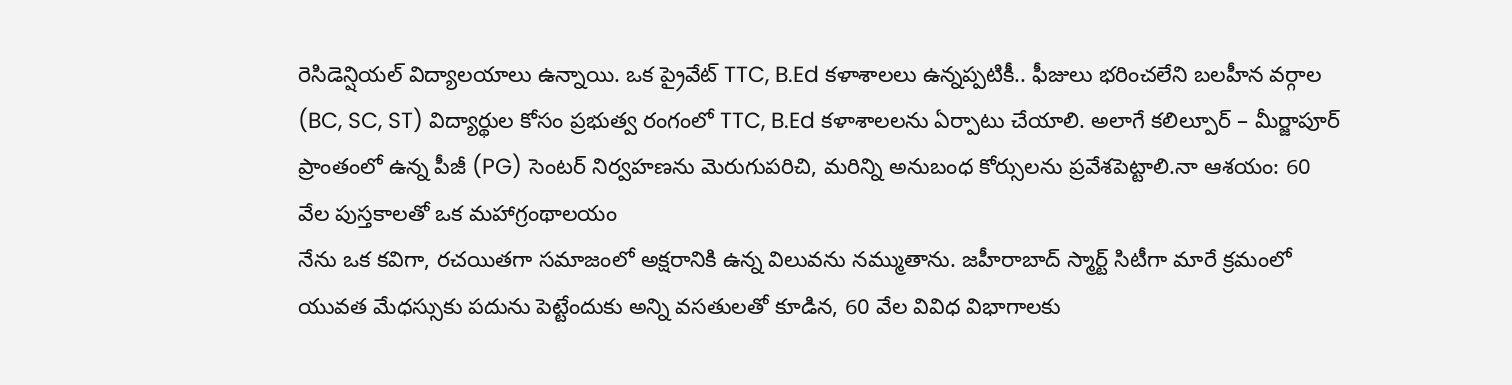రెసిడెన్షియల్ విద్యాలయాలు ఉన్నాయి. ఒక ప్రైవేట్ TTC, B.Ed కళాశాలలు ఉన్నప్పటికీ.. ఫీజులు భరించలేని బలహీన వర్గాల (BC, SC, ST) విద్యార్థుల కోసం ప్రభుత్వ రంగంలో TTC, B.Ed కళాశాలలను ఏర్పాటు చేయాలి. అలాగే కలిల్పూర్ – మీర్జాపూర్ ప్రాంతంలో ఉన్న పీజీ (PG) సెంటర్ నిర్వహణను మెరుగుపరిచి, మరిన్ని అనుబంధ కోర్సులను ప్రవేశపెట్టాలి.నా ఆశయం: 60 వేల పుస్తకాలతో ఒక మహాగ్రంథాలయం
నేను ఒక కవిగా, రచయితగా సమాజంలో అక్షరానికి ఉన్న విలువను నమ్ముతాను. జహీరాబాద్ స్మార్ట్ సిటీగా మారే క్రమంలో యువత మేధస్సుకు పదును పెట్టేందుకు అన్ని వసతులతో కూడిన, 60 వేల వివిధ విభాగాలకు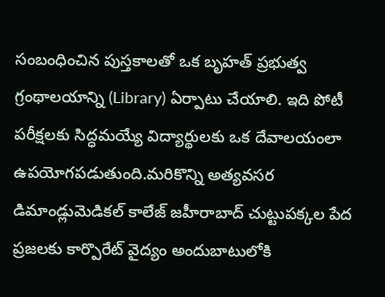సంబంధించిన పుస్తకాలతో ఒక బృహత్ ప్రభుత్వ గ్రంథాలయాన్ని (Library) ఏర్పాటు చేయాలి. ఇది పోటీ పరీక్షలకు సిద్ధమయ్యే విద్యార్థులకు ఒక దేవాలయంలా ఉపయోగపడుతుంది.మరికొన్ని అత్యవసర డిమాండ్లుమెడికల్ కాలేజ్ జహీరాబాద్ చుట్టుపక్కల పేద ప్రజలకు కార్పొరేట్ వైద్యం అందుబాటులోకి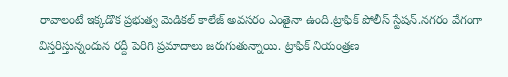రావాలంటే ఇక్కడొక ప్రభుత్వ మెడికల్ కాలేజ్ అవసరం ఎంతైనా ఉంది.ట్రాఫిక్ పోలీస్ స్టేషన్.నగరం వేగంగా విస్తరిస్తున్నందున రద్దీ పెరిగి ప్రమాదాలు జరుగుతున్నాయి. ట్రాఫిక్ నియంత్రణ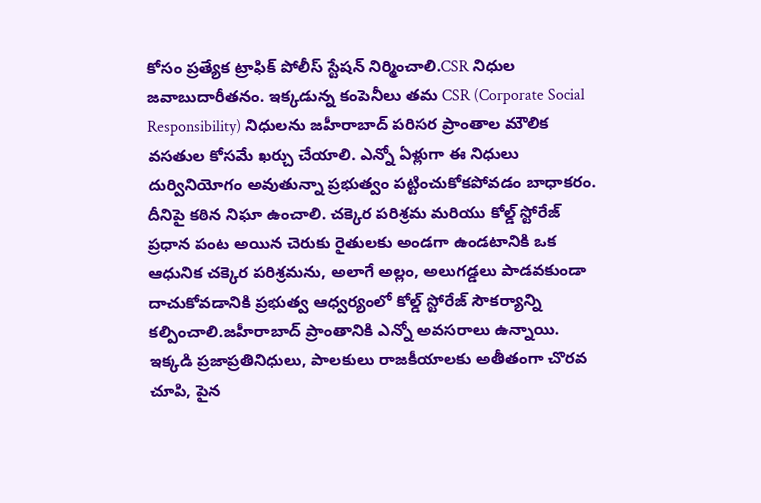కోసం ప్రత్యేక ట్రాఫిక్ పోలీస్ స్టేషన్ నిర్మించాలి.CSR నిధుల జవాబుదారీతనం. ఇక్కడున్న కంపెనీలు తమ CSR (Corporate Social Responsibility) నిధులను జహీరాబాద్ పరిసర ప్రాంతాల మౌలిక వసతుల కోసమే ఖర్చు చేయాలి. ఎన్నో ఏళ్లుగా ఈ నిధులు దుర్వినియోగం అవుతున్నా ప్రభుత్వం పట్టించుకోకపోవడం బాధాకరం. దీనిపై కఠిన నిఘా ఉంచాలి. చక్కెర పరిశ్రమ మరియు కోల్డ్ స్టోరేజ్ ప్రధాన పంట అయిన చెరుకు రైతులకు అండగా ఉండటానికి ఒక ఆధునిక చక్కెర పరిశ్రమను, అలాగే అల్లం, అలుగడ్డలు పాడవకుండా దాచుకోవడానికి ప్రభుత్వ ఆధ్వర్యంలో కోల్డ్ స్టోరేజ్ సౌకర్యాన్ని కల్పించాలి.జహీరాబాద్ ప్రాంతానికి ఎన్నో అవసరాలు ఉన్నాయి. ఇక్కడి ప్రజాప్రతినిధులు, పాలకులు రాజకీయాలకు అతీతంగా చొరవ చూపి, పైన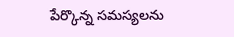పేర్కొన్న సమస్యలను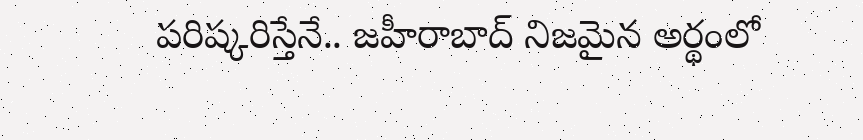పరిష్కరిస్తేనే.. జహీరాబాద్ నిజమైన అర్థంలో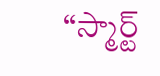“స్మార్ట్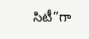సిటీ”గా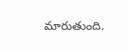మారుతుంది.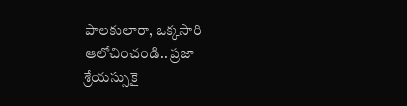పాలకులారా, ఒక్కసారి ఆలోచించండి.. ప్రజా శ్రేయస్సుకై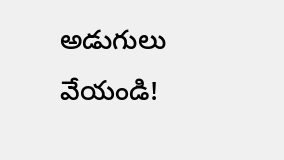అడుగులు వేయండి!